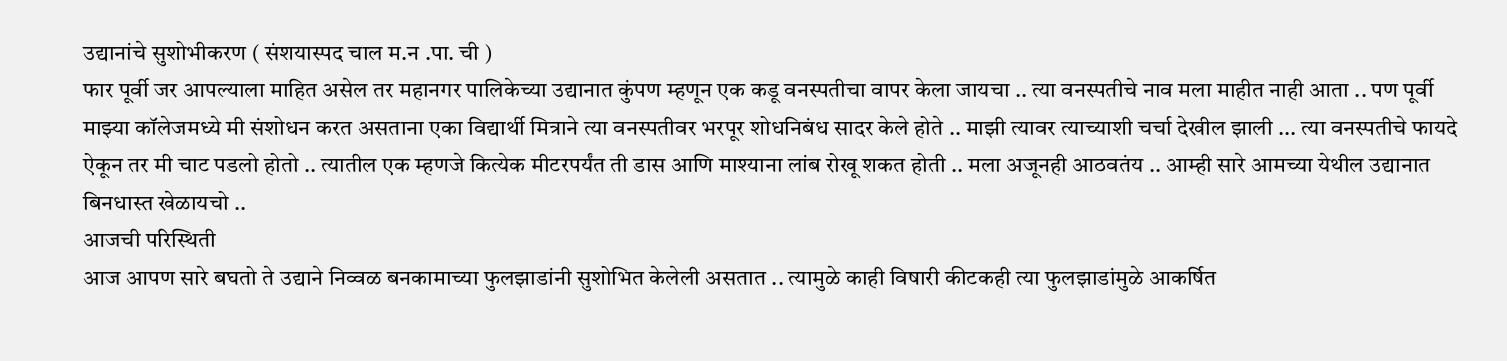उद्यानांचे सुशोभीकरण ( संशयास्पद चाल म.न .पा. ची )
फार पूर्वी जर आपल्याला माहित असेल तर महानगर पालिकेच्या उद्यानात कुंपण म्हणून एक कडू वनस्पतीचा वापर केला जायचा .. त्या वनस्पतीचे नाव मला माहीत नाही आता .. पण पूर्वी माझ्या कॉलेजमध्ये मी संशोधन करत असताना एका विद्यार्थी मित्राने त्या वनस्पतीवर भरपूर शोधनिबंध सादर केले होते .. माझी त्यावर त्याच्याशी चर्चा देखील झाली ... त्या वनस्पतीचे फायदे ऐकून तर मी चाट पडलो होतो .. त्यातील एक म्हणजे कित्येक मीटरपर्यंत ती डास आणि माश्याना लांब रोखू शकत होती .. मला अजूनही आठवतंय .. आम्ही सारे आमच्या येथील उद्यानात बिनधास्त खेळायचो ..
आजची परिस्थिती
आज आपण सारे बघतो ते उद्याने निव्वळ बनकामाच्या फुलझाडांनी सुशोभित केलेली असतात .. त्यामुळे काही विषारी कीटकही त्या फुलझाडांमुळे आकर्षित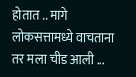होतात .. मागे लोकसत्तामध्ये वाचताना तर मला चीड आली ...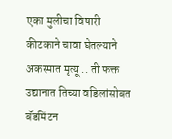एका मुलीचा विषारी कीटकाने चावा घेतल्याने अकस्मात मृत्यू .. ती फक्त उद्यानात तिच्या वडिलांसोबत बॅडमिंटन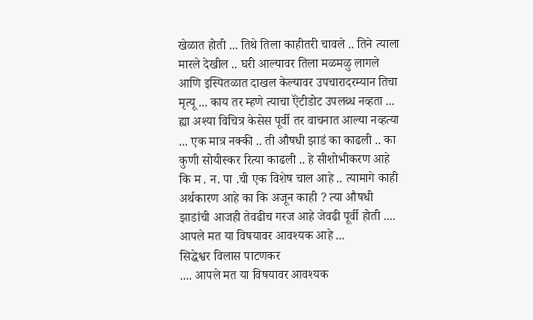खेळात होती ... तिथे तिला काहीतरी चावले .. तिने त्याला मारले देखील .. घरी आल्यावर तिला मळमळु लागले आणि इस्पितळात दाखल केल्यावर उपचारादरम्यान तिचा मृत्यू ... काय तर म्हणे त्याचा ऍंटीडोट उपलब्ध नव्हता ... ह्या अश्या विचित्र केसेस पूर्वी तर वाचनात आल्या नव्हत्या ... एक मात्र नक्की .. ती औषधी झाडं का काढली .. का कुणी सोयीस्कर रित्या काढली .. हे सीशोभीकरण आहे कि म . न. पा .ची एक विशेष चाल आहे .. त्यामागे काही अर्थकारण आहे का कि अजून काही ? त्या औषधी झाडांची आजही तेवढीच गरज आहे जेवढी पूर्वी होती .... आपले मत या विषयावर आवश्यक आहे ...
सिद्धेश्वर विलास पाटणकर
.... आपले मत या विषयावर आवश्यक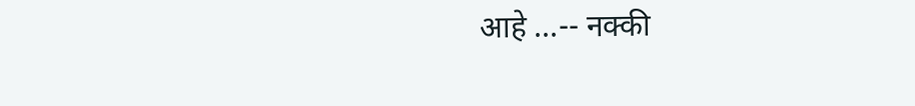आहे ...-- नक्की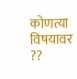कोणत्या विषयावर ??